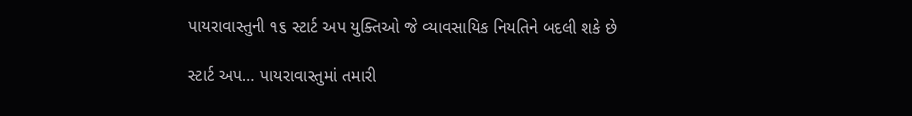પાયરાવાસ્તુની ૧૬ સ્ટાર્ટ અપ યુક્તિઓ જે વ્યાવસાયિક નિયતિને બદલી શકે છે

સ્ટાર્ટ અપ… પાયરાવાસ્તુમાં તમારી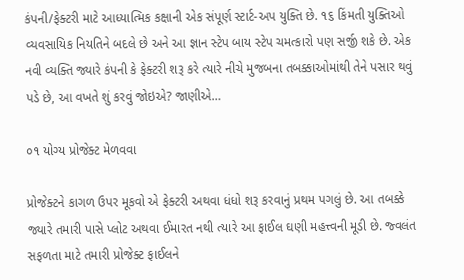કંપની/ફેક્ટરી માટે આધ્યાત્મિક કક્ષાની એક સંપૂર્ણ સ્ટાર્ટ-અપ યુક્તિ છે. ૧૬ કિંમતી યુક્તિઓ વ્યવસાયિક નિયતિને બદલે છે અને આ જ્ઞાન સ્ટેપ બાય સ્ટેપ ચમત્કારો પણ સર્જી શકે છે. એક નવી વ્યક્તિ જ્યારે કંપની કે ફેક્ટરી શરૂ કરે ત્યારે નીચે મુજબના તબક્કાઓમાંથી તેને પસાર થવું પડે છે, આ વખતે શું કરવું જોઇએ? જાણીએ…

૦૧ યોગ્ય પ્રોજેક્ટ મેળવવા

પ્રોજેક્ટને કાગળ ઉપર મૂકવો એ ફેક્ટરી અથવા ધંધો શરૂ કરવાનું પ્રથમ પગલું છે. આ તબક્કે જ્યારે તમારી પાસે પ્લોટ અથવા ઈમારત નથી ત્યારે આ ફાઈલ ઘણી મહત્ત્વની મૂડી છે. જ્વલંત સફળતા માટે તમારી પ્રોજેક્ટ ફાઈલને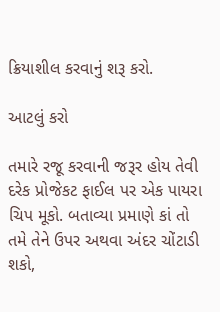ક્રિયાશીલ કરવાનું શરૂ કરો.

આટલું કરો

તમારે રજૂ કરવાની જરૂર હોય તેવી દરેક પ્રોજેકટ ફાઈલ પર એક પાયરા ચિપ મૂકો. બતાવ્યા પ્રમાણે કાં તો તમે તેને ઉપર અથવા અંદર ચોંટાડી શકો,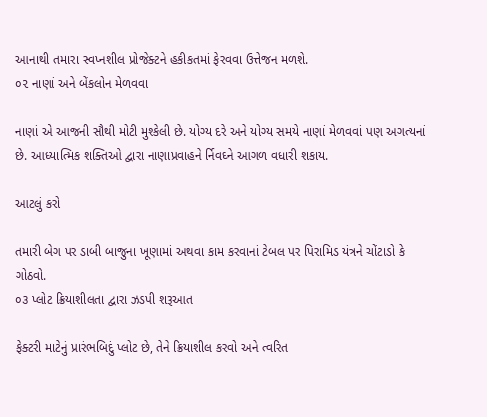આનાથી તમારા સ્વપ્નશીલ પ્રોજેક્ટને હકીકતમાં ફેરવવા ઉત્તેજન મળશે.
૦૨ નાણાં અને બેંકલોન મેળવવા

નાણાં એ આજની સૌથી મોટી મુશ્કેલી છે. યોગ્ય દરે અને યોગ્ય સમયે નાણાં મેળવવાં પણ અગત્યનાં છે. આધ્યાત્મિક શક્તિઓ દ્વારા નાણાપ્રવાહને ર્નિવઘ્ને આગળ વધારી શકાય.

આટલું કરો

તમારી બેગ પર ડાબી બાજુના ખૂણામાં અથવા કામ કરવાનાં ટેબલ પર પિરામિડ યંત્રને ચોંટાડો કે ગોઠવો.
૦૩ પ્લોટ ક્રિયાશીલતા દ્વારા ઝડપી શરૂઆત

ફેક્ટરી માટેનું પ્રારંભબિદું પ્લોટ છે, તેને ક્રિયાશીલ કરવો અને ત્વરિત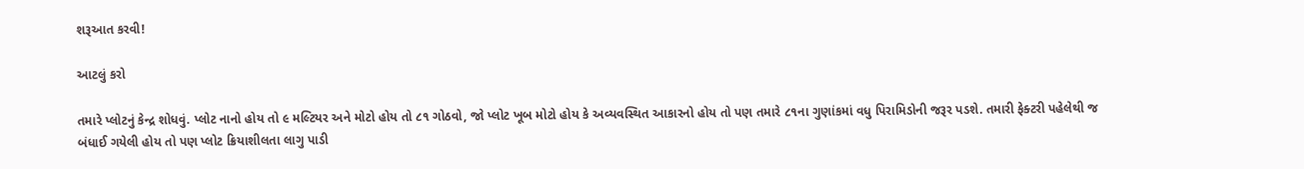શરૂઆત કરવી!

આટલું કરો

તમારે પ્લોટનું કેન્દ્ર શોધવું. પ્લોટ નાનો હોય તો ૯ મલ્ટિયર અને મોટો હોય તો ૮૧ ગોઠવો, જો પ્લોટ ખૂબ મોટો હોય કે અવ્યવસ્થિત આકારનો હોય તો પણ તમારે ૮૧ના ગુણાંકમાં વધુ પિરામિડોની જરૂર પડશે. તમારી ફેક્ટરી પહેલેથી જ બંધાઈ ગયેલી હોય તો પણ પ્લોટ ક્રિયાશીલતા લાગુ પાડી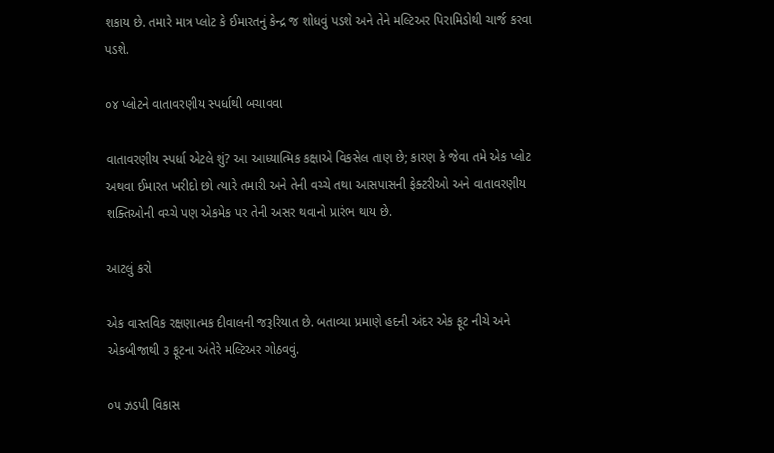શકાય છે. તમારે માત્ર પ્લોટ કે ઈમારતનું કેન્દ્ર જ શોધવું પડશે અને તેને મલ્ટિઅર પિરામિડોથી ચાર્જ કરવા પડશે.

૦૪ પ્લોટને વાતાવરણીય સ્પર્ધાથી બચાવવા

વાતાવરણીય સ્પર્ધા એટલે શું? આ આધ્યાત્મિક કક્ષાએ વિકસેલ તાણ છે; કારણ કે જેવા તમે એક પ્લોટ અથવા ઈમારત ખરીદો છો ત્યારે તમારી અને તેની વચ્ચે તથા આસપાસની ફેક્ટરીઓ અને વાતાવરણીય શક્તિઓની વચ્ચે પણ એકમેક પર તેની અસર થવાનો પ્રારંભ થાય છે.

આટલું કરો

એક વાસ્તવિક રક્ષણાત્મક દીવાલની જરૂરિયાત છે. બતાવ્યા પ્રમાણે હદની અંદર એક ફૂટ નીચે અને એકબીજાથી ૩ ફૂટના અંતેરે મલ્ટિઅર ગોઠવવું.

૦૫ ઝડપી વિકાસ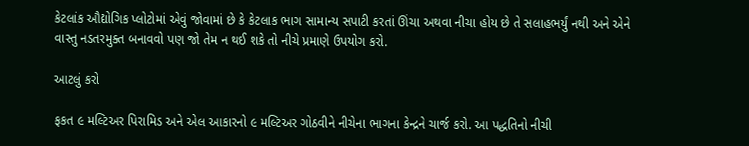કેટલાંક ઔદ્યોગિક પ્લોટોમાં એવું જોવામાં છે કે કેટલાક ભાગ સામાન્ય સપાટી કરતાં ઊંચા અથવા નીચા હોય છે તે સલાહભર્યું નથી અને એને વાસ્તુ નડતરમુક્ત બનાવવો પણ જો તેમ ન થઈ શકે તો નીચે પ્રમાણે ઉપયોગ કરો.

આટલું કરો

ફકત ૯ મલ્ટિઅર પિરામિડ અને એલ આકારનો ૯ મલ્ટિઅર ગોઠવીને નીચેના ભાગના કેન્દ્રને ચાર્જ કરો. આ પદ્ધતિનો નીચી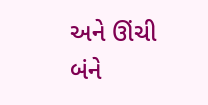અને ઊંચી બંને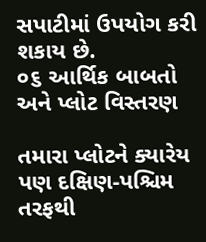સપાટીમાં ઉપયોગ કરી શકાય છે.
૦૬ આર્થિક બાબતો અને પ્લોટ વિસ્તરણ

તમારા પ્લોટને ક્યારેય પણ દક્ષિણ-પશ્ચિમ તરફથી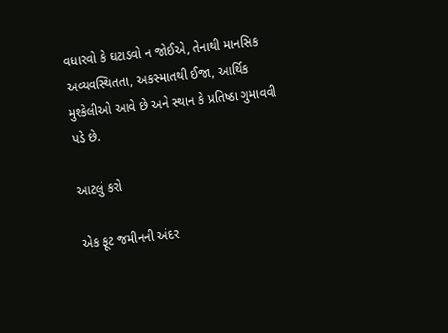વધારવો કે ઘટાડવો ન જોઈએ, તેનાથી માનસિક અવ્યવસ્થિતતા, અકસ્માતથી ઈજા, આર્થિક મુશ્કેલીઓ આવે છે અને સ્થાન કે પ્રતિષ્ઠા ગુમાવવી પડે છે.

આટલું કરો

એક ફૂટ જમીનની અંદર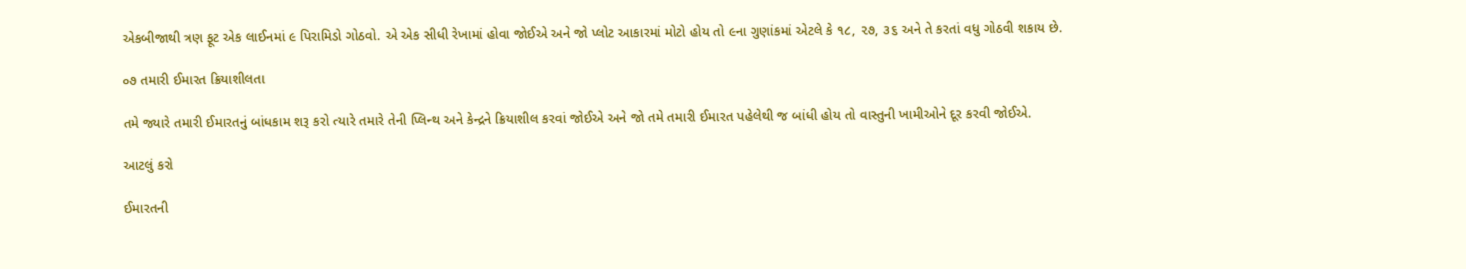એકબીજાથી ત્રણ ફૂટ એક લાઈનમાં ૯ પિરામિડો ગોઠવો. એ એક સીધી રેખામાં હોવા જોઈએ અને જો પ્લોટ આકારમાં મોટો હોય તો ૯ના ગુણાંકમાં એટલે કે ૧૮, ૨૭, ૩૬ અને તે કરતાં વધુ ગોઠવી શકાય છે.

૦૭ તમારી ઈમારત ક્રિયાશીલતા

તમે જ્યારે તમારી ઈમારતનું બાંધકામ શરૂ કરો ત્યારે તમારે તેની પ્લિન્થ અને કેન્દ્રને ક્રિયાશીલ કરવાં જોઈએ અને જો તમે તમારી ઈમારત પહેલેથી જ બાંધી હોય તો વાસ્તુની ખામીઓને દૂર કરવી જોઈએ.

આટલું કરો

ઈમારતની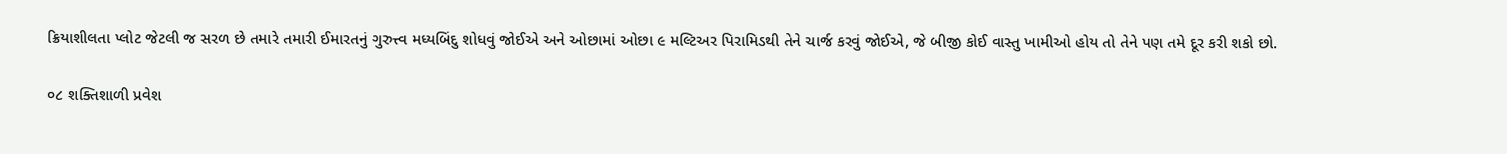ક્રિયાશીલતા પ્લોટ જેટલી જ સરળ છે તમારે તમારી ઈમારતનું ગુરુત્ત્વ મધ્યબિંદુ શોધવું જોઈએ અને ઓછામાં ઓછા ૯ મલ્ટિઅર પિરામિડથી તેને ચાર્જ કરવું જોઈએ, જે બીજી કોઈ વાસ્તુ ખામીઓ હોય તો તેને પણ તમે દૂર કરી શકો છો.

૦૮ શક્તિશાળી પ્રવેશ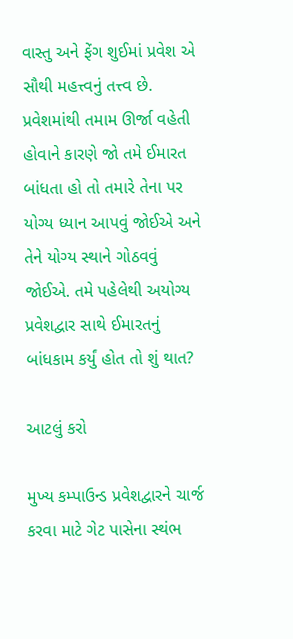વાસ્તુ અને ફેંગ શુઈમાં પ્રવેશ એ સૌથી મહત્ત્વનું તત્ત્વ છે. પ્રવેશમાંથી તમામ ઊર્જા વહેતી હોવાને કારણે જો તમે ઈમારત બાંધતા હો તો તમારે તેના પર યોગ્ય ધ્યાન આપવું જોઈએ અને તેને યોગ્ય સ્થાને ગોઠવવું જોઈએ. તમે પહેલેથી અયોગ્ય પ્રવેશદ્વાર સાથે ઈમારતનું બાંધકામ કર્યું હોત તો શું થાત?

આટલું કરો

મુખ્ય કમ્પાઉન્ડ પ્રવેશદ્વારને ચાર્જ કરવા માટે ગેટ પાસેના સ્થંભ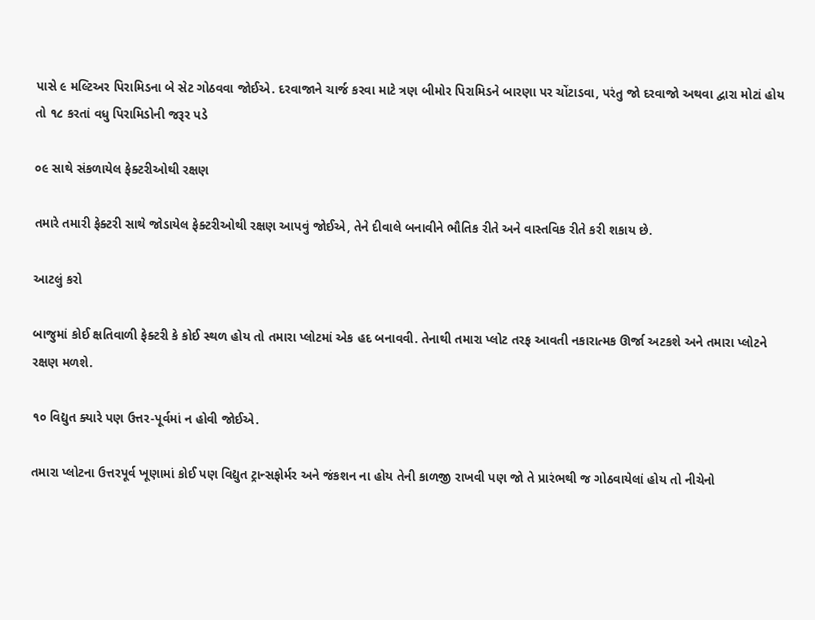પાસે ૯ મલ્ટિઅર પિરામિડના બે સેટ ગોઠવવા જોઈએ. દરવાજાને ચાર્જ કરવા માટે ત્રણ બીમોર પિરામિડને બારણા પર ચોંટાડવા, પરંતુ જો દરવાજો અથવા દ્વારા મોટાં હોય તો ૧૮ કરતાં વધુ પિરામિડોની જરૂર પડે

૦૯ સાથે સંકળાયેલ ફેક્ટરીઓથી રક્ષણ

તમારે તમારી ફેક્ટરી સાથે જોડાયેલ ફેક્ટરીઓથી રક્ષણ આપવું જોઈએ, તેને દીવાલે બનાવીને ભૌતિક રીતે અને વાસ્તવિક રીતે કરી શકાય છે.

આટલું કરો

બાજુમાં કોઈ ક્ષતિવાળી ફેક્ટરી કે કોઈ સ્થળ હોય તો તમારા પ્લોટમાં એક હદ બનાવવી. તેનાથી તમારા પ્લોટ તરફ આવતી નકારાત્મક ઊર્જા અટકશે અને તમારા પ્લોટને રક્ષણ મળશે.

૧૦ વિદ્યુત ક્યારે પણ ઉત્તર-પૂર્વમાં ન હોવી જોઈએ.

તમારા પ્લોટના ઉત્તરપૂર્વ ખૂણામાં કોઈ પણ વિદ્યુત ટ્રાન્સફોર્મર અને જંકશન ના હોય તેની કાળજી રાખવી પણ જો તે પ્રારંભથી જ ગોઠવાયેલાં હોય તો નીચેનો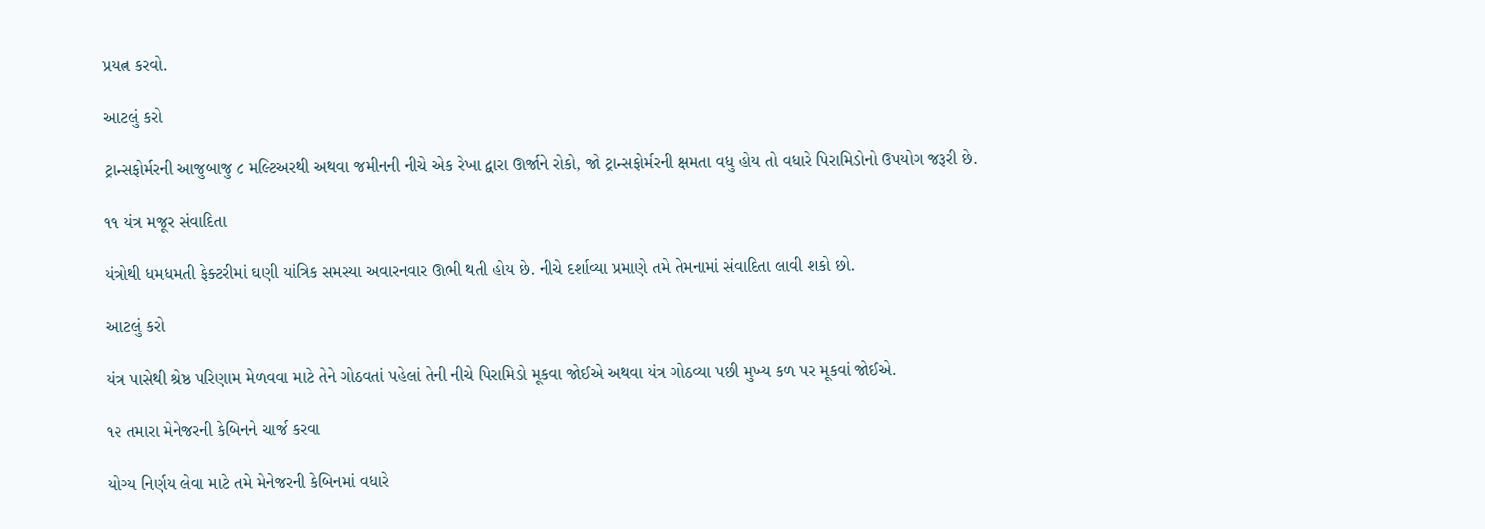પ્રયત્ન કરવો.

આટલું કરો

ટ્રાન્સફોર્મરની આજુબાજુ ૮ મલ્ટિઅરથી અથવા જમીનની નીચે એક રેખા દ્વારા ઊર્જાને રોકો, જો ટ્રાન્સફોર્મરની ક્ષમતા વધુ હોય તો વધારે પિરામિડોનો ઉપયોગ જરૂરી છે.

૧૧ યંત્ર મજૂર સંવાદિતા

યંત્રોથી ધમધમતી ફેક્ટરીમાં ઘણી યાંત્રિક સમસ્યા અવારનવાર ઊભી થતી હોય છે. નીચે દર્શાવ્યા પ્રમાણે તમે તેમનામાં સંવાદિતા લાવી શકો છો.

આટલું કરો

યંત્ર પાસેથી શ્રેષ્ઠ પરિણામ મેળવવા માટે તેને ગોઠવતાં પહેલાં તેની નીચે પિરામિડો મૂકવા જોઈએ અથવા યંત્ર ગોઠવ્યા પછી મુખ્ય કળ પર મૂકવાં જોઈએ.

૧૨ તમારા મેનેજરની કેબિનને ચાર્જ કરવા

યોગ્ય નિર્ણય લેવા માટે તમે મેનેજરની કેબિનમાં વધારે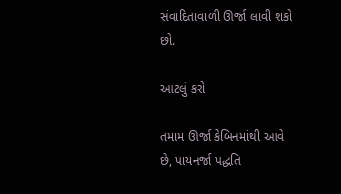સંવાદિતાવાળી ઊર્જા લાવી શકો છો.

આટલું કરો

તમામ ઊર્જા કેબિનમાંથી આવે છે, પાયનર્જા પદ્ધતિ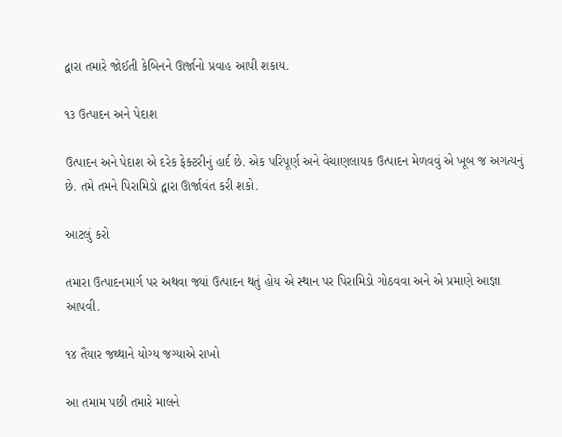દ્વારા તમારે જોઈતી કેબિનને ઊર્જાનો પ્રવાહ આપી શકાય.

૧૩ ઉત્પાદન અને પેદાશ

ઉત્પાદન અને પેદાશ એ દરેક ફેક્ટરીનું હાર્દ છે. એક પરિપૂર્ણ અને વેચાણલાયક ઉત્પાદન મેળવવું એ ખૂબ જ અગત્યનું છે. તમે તમને પિરામિડો દ્વારા ઊર્જાવંત કરી શકો.

આટલું કરો

તમારા ઉત્પાદનમાર્ગ પર અથવા જ્યાં ઉત્પાદન થતું હોય એ સ્થાન પર પિરામિડો ગોઠવવા અને એ પ્રમાણે આજ્ઞા આપવી.

૧૪ તૈયાર જથ્થાને યોગ્ય જગ્યાએ રાખો

આ તમામ પછી તમારે માલને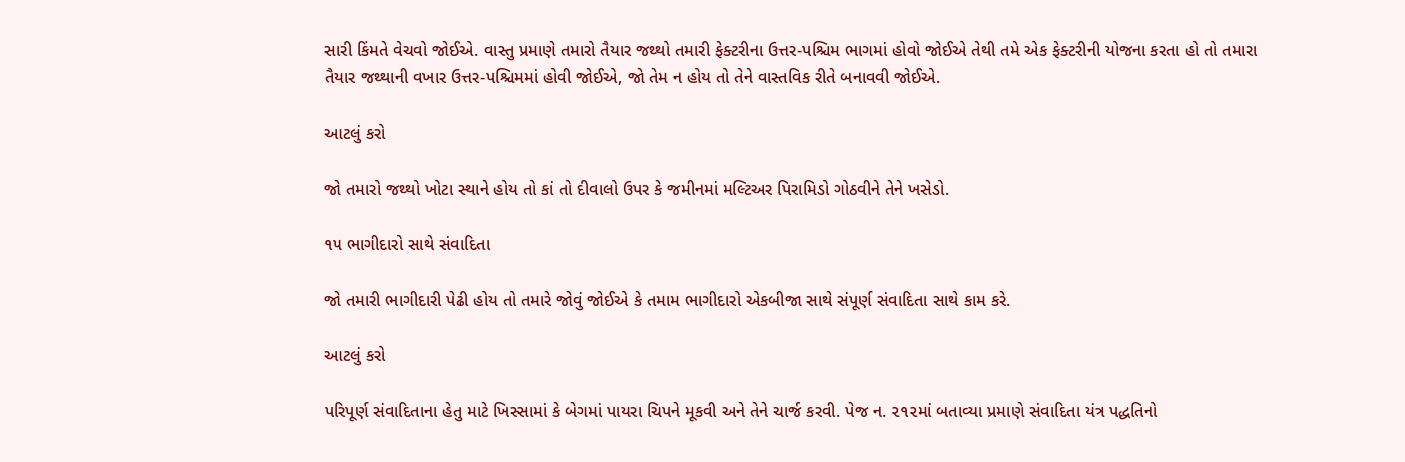સારી કિંમતે વેચવો જોઈએ. વાસ્તુ પ્રમાણે તમારો તૈયાર જથ્થો તમારી ફેક્ટરીના ઉત્તર-પશ્ચિમ ભાગમાં હોવો જોઈએ તેથી તમે એક ફેક્ટરીની યોજના કરતા હો તો તમારા તૈયાર જથ્થાની વખાર ઉત્તર-પશ્ચિમમાં હોવી જોઈએ, જો તેમ ન હોય તો તેને વાસ્તવિક રીતે બનાવવી જોઈએ.

આટલું કરો

જો તમારો જથ્થો ખોટા સ્થાને હોય તો કાં તો દીવાલો ઉપર કે જમીનમાં મલ્ટિઅર પિરામિડો ગોઠવીને તેને ખસેડો.

૧૫ ભાગીદારો સાથે સંવાદિતા

જો તમારી ભાગીદારી પેઢી હોય તો તમારે જોવું જોઈએ કે તમામ ભાગીદારો એકબીજા સાથે સંપૂર્ણ સંવાદિતા સાથે કામ કરે.

આટલું કરો

પરિપૂર્ણ સંવાદિતાના હેતુ માટે ખિસ્સામાં કે બેગમાં પાયરા ચિપને મૂકવી અને તેને ચાર્જ કરવી. પેજ ન. ૨૧૨માં બતાવ્યા પ્રમાણે સંવાદિતા યંત્ર પદ્ધતિનો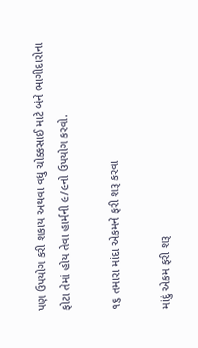પણ ઉપયોગ કરી શકાય અથવા વધુ ચોક્કસાઈ માટે બંને ભાગીદારોના ફોટા તેમાં હોય તેવા હાર્મની ૯/૯નો ઉપયોગ કરવો.

૧૬ તમારા માંદા એકમને ફરી શરૂ કરવા

માંદું એકમ ફરી શરૂ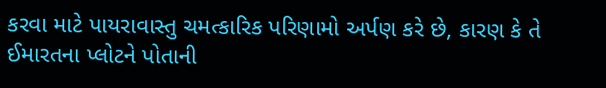કરવા માટે પાયરાવાસ્તુ ચમત્કારિક પરિણામો અર્પણ કરે છે, કારણ કે તે ઈમારતના પ્લોટને પોતાની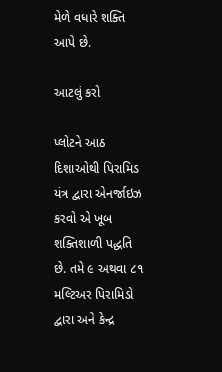મેળે વધારે શક્તિ આપે છે.

આટલું કરો

પ્લોટને આઠ દિશાઓથી પિરામિડ યંત્ર દ્વારા એનર્જાઇઝ કરવો એ ખૂબ શક્તિશાળી પદ્ધતિ છે. તમે ૯ અથવા ૮૧ મલ્ટિઅર પિરામિડો દ્વારા અને કેન્દ્ર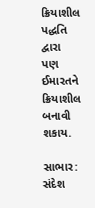ક્રિયાશીલ પદ્ધતિ દ્વારા પણ ઈમારતને ક્રિયાશીલ બનાવી શકાય.

સાભાર: સંદેશ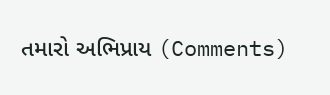તમારો અભિપ્રાય (Comments)